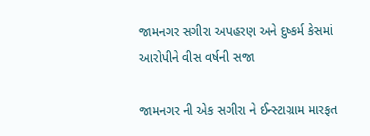જામનગર સગીરા અપહરણ અને દુષ્કર્મ કેસમાં આરોપીને વીસ વર્ષની સજા

જામનગર ની એક સગીરા ને ઈન્સ્ટાગ્રામ મારફત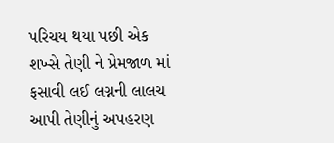પરિચય થયા પછી એક શખ્સે તેણી ને પ્રેમજાળ માં ફસાવી લઈ લગ્નની લાલચ આપી તેણીનું અપહરણ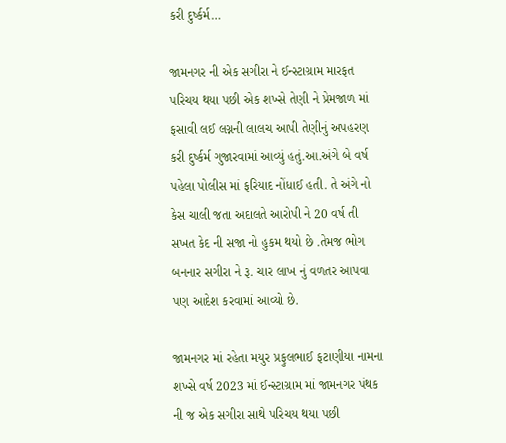કરી દુર્ષ્કર્મ…

જામનગર ની એક સગીરા ને ઈન્સ્ટાગ્રામ મારફત પરિચય થયા પછી એક શખ્સે તેણી ને પ્રેમજાળ માં ફસાવી લઈ લગ્નની લાલચ આપી તેણીનું અપહરણ કરી દુર્ષ્કર્મ ગુજારવામાં આવ્યું હતું.આ.અંગે બે વર્ષ પહેલા પોલીસ માં ફરિયાદ નોંધાઈ હતી. તે અંગે નો કેસ ચાલી જતા અદાલતે આરોપી ને 20 વર્ષ તી સખત કેદ ની સજા નો હુકમ થયો છે .તેમજ ભોગ બનનાર સગીરા ને રૂ. ચાર લાખ નું વળતર આપવા પણ આદેશ કરવામાં આવ્યો છે.

જામનગર માં રહેતા મયુર પ્રફુલભાઈ ફટાણીયા નામના શખ્સે વર્ષ 2023 માં ઈન્સ્ટાગ્રામ માં જામનગર પંથક ની જ એક સગીરા સાથે પરિચય થયા પછી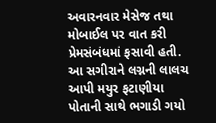અવારનવાર મેસેજ તથા મોબાઈલ પર વાત કરી પ્રેમસંબંધમાં ફસાવી હતી. આ સગીરાને લગ્નની લાલચ આપી મયુર ફટાણીયા પોતાની સાથે ભગાડી ગયો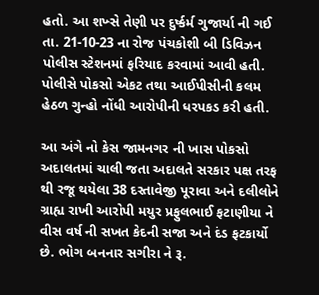હતો. આ શખ્સે તેણી પર દુર્ષ્કર્મ ગુજાર્યા ની ગઈ તા. 21-10-23 ના રોજ પંચકોશી બી ડિવિઝન પોલીસ સ્ટેશનમાં ફરિયાદ કરવામાં આવી હતી. પોલીસે પોકસો એકટ તથા આઈપીસીની કલમ હેઠળ ગુન્હો નોંધી આરોપીની ધરપકડ કરી હતી.

આ અંગે નો કેસ જામનગર ની ખાસ પોકસો અદાલતમાં ચાલી જતા અદાલતે સરકાર પક્ષ તરફ થી રજૂ થયેલા 38 દસ્તાવેજી પૂરાવા અને દલીલોને ગ્રાહ્ય રાખી આરોપી મયુર પ્રફુલભાઈ ફટાણીયા ને વીસ વર્ષ ની સખત કેદની સજા અને દંડ ફટકાર્યો છે. ભોગ બનનાર સગીરા ને રૂ.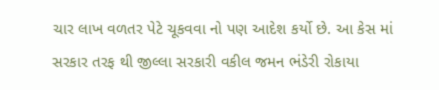ચાર લાખ વળતર પેટે ચૂકવવા નો પણ આદેશ કર્યો છે. આ કેસ માં સરકાર તરફ થી જીલ્લા સરકારી વકીલ જમન ભંડેરી રોકાયા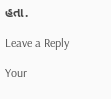હતા.

Leave a Reply

Your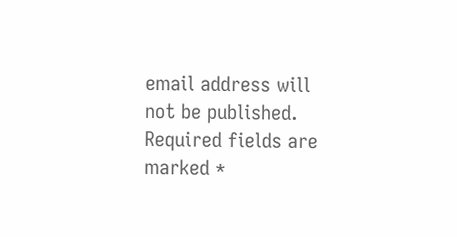email address will not be published. Required fields are marked *